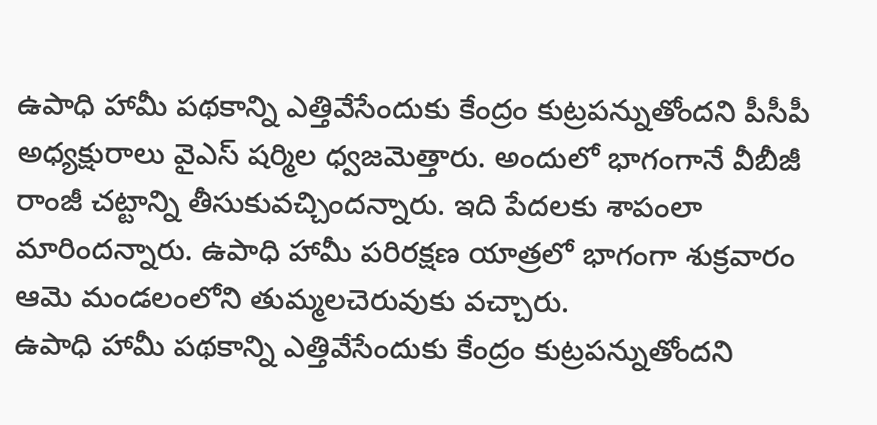ఉపాధి హామీ పథకాన్ని ఎత్తివేసేందుకు కేంద్రం కుట్రపన్నుతోందని పీసీపీ అధ్యక్షురాలు వైఎస్ షర్మిల ధ్వజమెత్తారు. అందులో భాగంగానే వీబీజీ రాంజీ చట్టాన్ని తీసుకువచ్చిందన్నారు. ఇది పేదలకు శాపంలా మారిందన్నారు. ఉపాధి హామీ పరిరక్షణ యాత్రలో భాగంగా శుక్రవారం ఆమె మండలంలోని తుమ్మలచెరువుకు వచ్చారు.
ఉపాధి హామీ పథకాన్ని ఎత్తివేసేందుకు కేంద్రం కుట్రపన్నుతోందని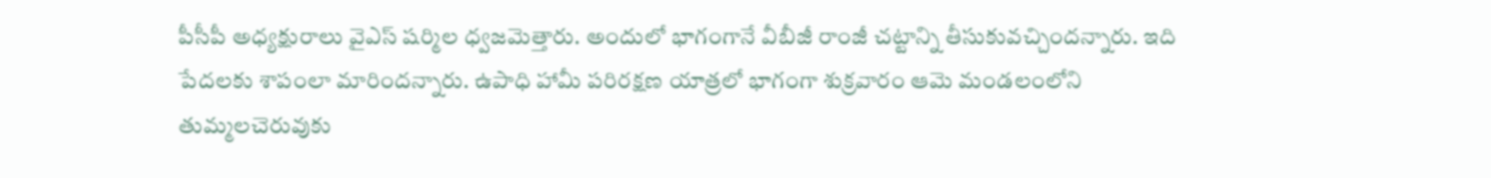పీసీపీ అధ్యక్షురాలు వైఎస్ షర్మిల ధ్వజమెత్తారు. అందులో భాగంగానే వీబీజీ రాంజీ చట్టాన్ని తీసుకువచ్చిందన్నారు. ఇది పేదలకు శాపంలా మారిందన్నారు. ఉపాధి హామీ పరిరక్షణ యాత్రలో భాగంగా శుక్రవారం ఆమె మండలంలోని తుమ్మలచెరువుకు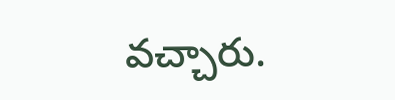వచ్చారు.